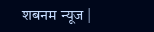शबनम न्यूज |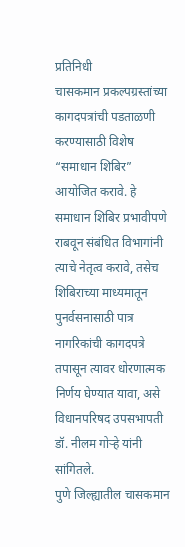प्रतिनिधी
चासकमान प्रकल्पग्रस्तांच्या कागदपत्रांची पडताळणी करण्यासाठी विशेष “समाधान शिबिर” आयोजित करावे. हे समाधान शिबिर प्रभावीपणे राबवून संबंधित विभागांनी त्याचे नेतृत्व करावे, तसेच शिबिराच्या माध्यमातून पुनर्वसनासाठी पात्र नागरिकांची कागदपत्रे तपासून त्यावर धोरणात्मक निर्णय घेण्यात यावा, असे विधानपरिषद उपसभापती डॉ. नीलम गोऱ्हे यांनी सांगितले.
पुणे जिल्ह्यातील चासकमान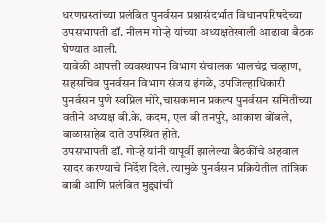धरणग्रस्तांच्या प्रलंबित पुनर्वसन प्रश्नासंदर्भात विधानपरिषदेच्या उपसभापती डॉ. नीलम गोऱ्हे यांच्या अध्यक्षतेखाली आढावा बैठक घेण्यात आली.
यावेळी आपत्ती व्यवस्थापन विभाग संचालक भालचंद्र चव्हाण, सहसचिव पुनर्वसन विभाग संजय इंगळे, उपजिल्हाधिकारी पुनर्वसन पुणे स्वप्निल मोरे,चासकमान प्रकल्प पुनर्वसन समितीच्या वतीने अध्यक्ष बी.के. कदम, एल बी तनपुरे, आकाश बोंबले, बाळासाहेब दाते उपस्थित होते.
उपसभापती डॉ. गोऱ्हे यांनी यापूर्वी झालेल्या बैठकींचे अहवाल सादर करण्याचे निर्देश दिले. त्यामुळे पुनर्वसन प्रक्रियेतील तांत्रिक बाबी आणि प्रलंबित मुद्द्यांची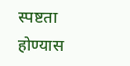स्पष्टता होण्यास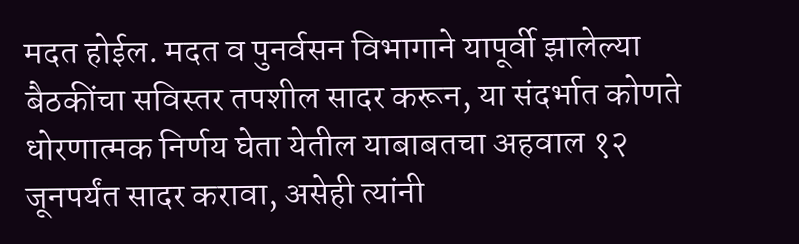मदत होईल. मदत व पुनर्वसन विभागाने यापूर्वी झालेल्या बैठकींचा सविस्तर तपशील सादर करून, या संदर्भात कोणते धोरणात्मक निर्णय घेता येतील याबाबतचा अहवाल १२ जूनपर्यंत सादर करावा, असेही त्यांनी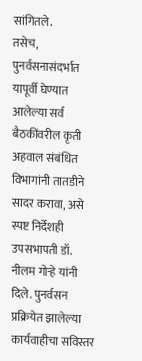सांगितले.
तसेच, पुनर्वसनासंदर्भात यापूर्वी घेण्यात आलेल्या सर्व बैठकींवरील कृती अहवाल संबंधित विभागांनी तातडीने सादर करावा, असे स्पष्ट निर्देशही उपसभापती डॉ. नीलम गोऱ्हे यांनी दिले. पुनर्वसन प्रक्रियेत झालेल्या कार्यवाहीचा सविस्तर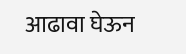आढावा घेऊन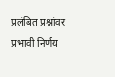प्रलंबित प्रश्नांवर प्रभावी निर्णय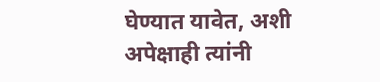घेण्यात यावेत, अशी अपेक्षाही त्यांनी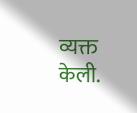व्यक्त केली.